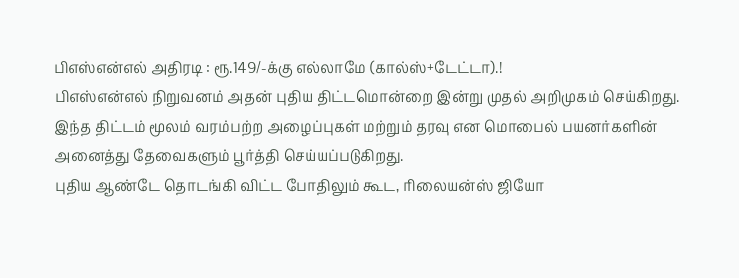பிஎஸ்என்எல் அதிரடி : ரூ.149/-க்கு எல்லாமே (கால்ஸ்+டேட்டா).!
பிஎஸ்என்எல் நிறுவனம் அதன் புதிய திட்டமொன்றை இன்று முதல் அறிமுகம் செய்கிறது. இந்த திட்டம் மூலம் வரம்பற்ற அழைப்புகள் மற்றும் தரவு என மொபைல் பயனர்களின் அனைத்து தேவைகளும் பூர்த்தி செய்யப்படுகிறது.
புதிய ஆண்டே தொடங்கி விட்ட போதிலும் கூட, ரிலையன்ஸ் ஜியோ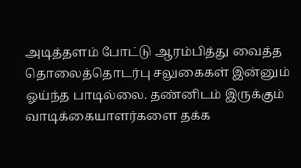அடித்தளம் போட்டு ஆரம்பித்து வைத்த தொலைத்தொடர்பு சலுகைகள் இன்னும் ஓய்ந்த பாடில்லை. தண்னிடம் இருக்கும் வாடிக்கையாளர்களை தக்க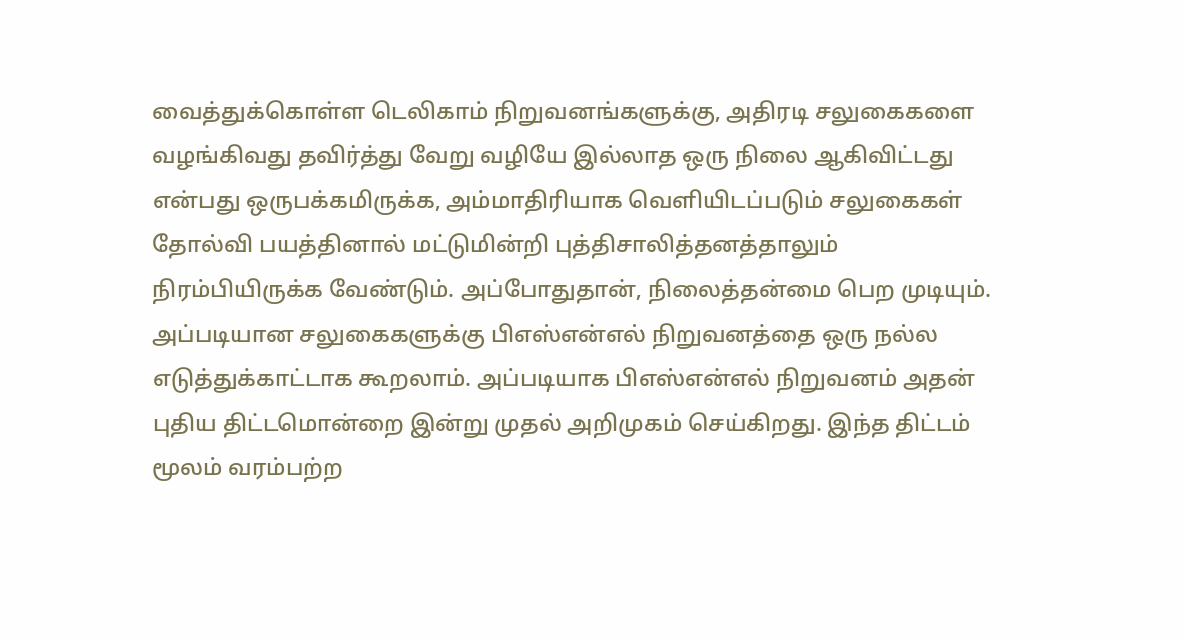வைத்துக்கொள்ள டெலிகாம் நிறுவனங்களுக்கு, அதிரடி சலுகைகளை வழங்கிவது தவிர்த்து வேறு வழியே இல்லாத ஒரு நிலை ஆகிவிட்டது என்பது ஒருபக்கமிருக்க, அம்மாதிரியாக வெளியிடப்படும் சலுகைகள் தோல்வி பயத்தினால் மட்டுமின்றி புத்திசாலித்தனத்தாலும் நிரம்பியிருக்க வேண்டும். அப்போதுதான், நிலைத்தன்மை பெற முடியும்.
அப்படியான சலுகைகளுக்கு பிஎஸ்என்எல் நிறுவனத்தை ஒரு நல்ல எடுத்துக்காட்டாக கூறலாம். அப்படியாக பிஎஸ்என்எல் நிறுவனம் அதன் புதிய திட்டமொன்றை இன்று முதல் அறிமுகம் செய்கிறது. இந்த திட்டம் மூலம் வரம்பற்ற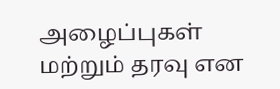அழைப்புகள் மற்றும் தரவு என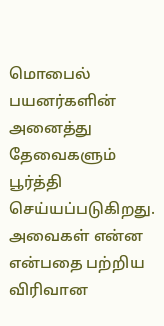மொபைல் பயனர்களின் அனைத்து தேவைகளும் பூர்த்தி செய்யப்படுகிறது. அவைகள் என்ன என்பதை பற்றிய விரிவான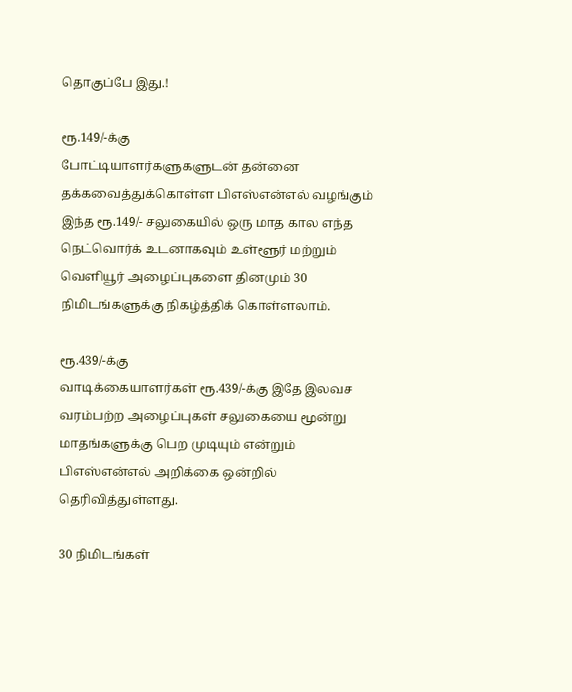தொகுப்பே இது.!

ரூ.149/-க்கு
போட்டியாளர்களுகளுடன் தன்னை தக்கவைத்துக்கொள்ள பிஎஸ்என்எல் வழங்கும் இந்த ரூ.149/- சலுகையில் ஒரு மாத கால எந்த நெட்வொர்க் உடனாகவும் உள்ளூர் மற்றும் வெளியூர் அழைப்புகளை தினமும் 30 நிமிடங்களுக்கு நிகழ்த்திக் கொள்ளலாம்.

ரூ.439/-க்கு
வாடிக்கையாளர்கள் ரூ.439/-க்கு இதே இலவச வரம்பற்ற அழைப்புகள் சலுகையை மூன்று மாதங்களுக்கு பெற முடியும் என்றும் பிஎஸ்என்எல் அறிக்கை ஒன்றில் தெரிவித்துள்ளது.

30 நிமிடங்கள்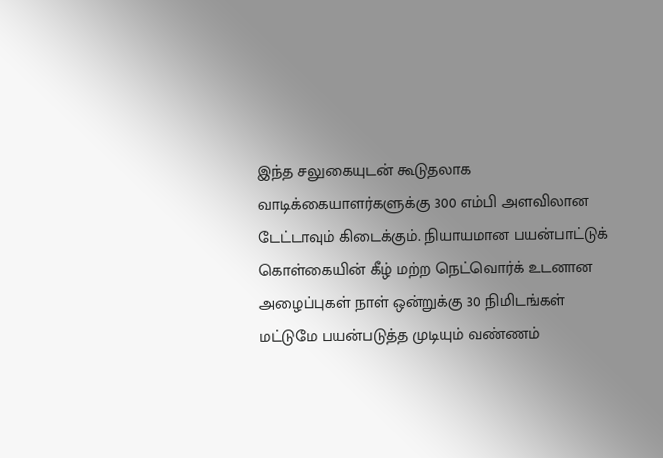இந்த சலுகையுடன் கூடுதலாக வாடிக்கையாளர்களுக்கு 300 எம்பி அளவிலான டேட்டாவும் கிடைக்கும். நியாயமான பயன்பாட்டுக் கொள்கையின் கீழ் மற்ற நெட்வொர்க் உடனான அழைப்புகள் நாள் ஒன்றுக்கு 30 நிமிடங்கள் மட்டுமே பயன்படுத்த முடியும் வண்ணம்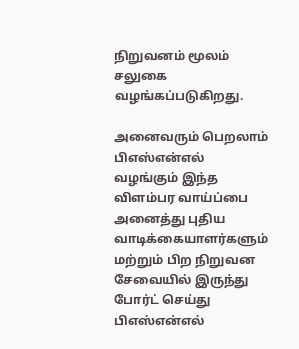நிறுவனம் மூலம் சலுகை வழங்கப்படுகிறது.

அனைவரும் பெறலாம்
பிஎஸ்என்எல் வழங்கும் இந்த விளம்பர வாய்ப்பை அனைத்து புதிய வாடிக்கையாளர்களும் மற்றும் பிற நிறுவன சேவையில் இருந்து போர்ட் செய்து பிஎஸ்என்எல்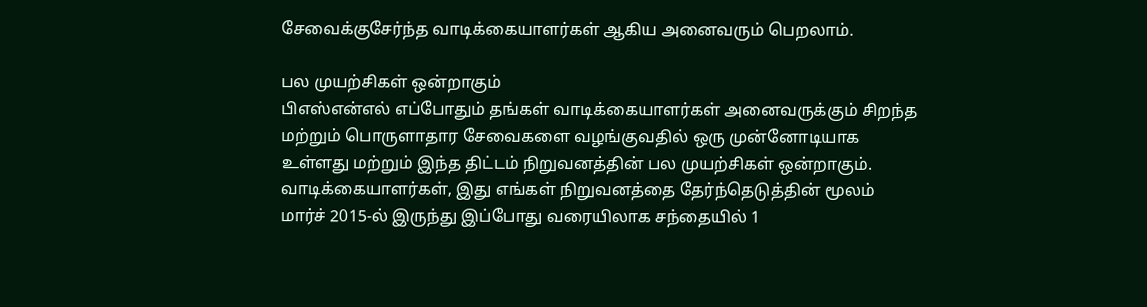சேவைக்குசேர்ந்த வாடிக்கையாளர்கள் ஆகிய அனைவரும் பெறலாம்.

பல முயற்சிகள் ஒன்றாகும்
பிஎஸ்என்எல் எப்போதும் தங்கள் வாடிக்கையாளர்கள் அனைவருக்கும் சிறந்த மற்றும் பொருளாதார சேவைகளை வழங்குவதில் ஒரு முன்னோடியாக உள்ளது மற்றும் இந்த திட்டம் நிறுவனத்தின் பல முயற்சிகள் ஒன்றாகும். வாடிக்கையாளர்கள், இது எங்கள் நிறுவனத்தை தேர்ந்தெடுத்தின் மூலம் மார்ச் 2015-ல் இருந்து இப்போது வரையிலாக சந்தையில் 1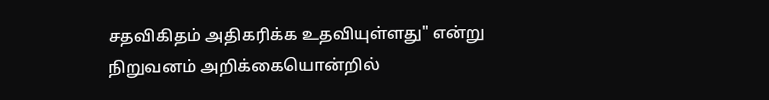சதவிகிதம் அதிகரிக்க உதவியுள்ளது" என்று நிறுவனம் அறிக்கையொன்றில்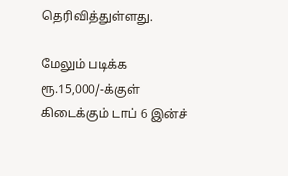தெரிவித்துள்ளது.

மேலும் படிக்க
ரூ.15,000/-க்குள் கிடைக்கும் டாப் 6 இன்ச்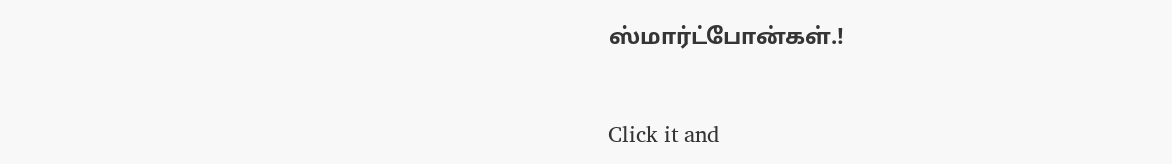ஸ்மார்ட்போன்கள்.!


Click it and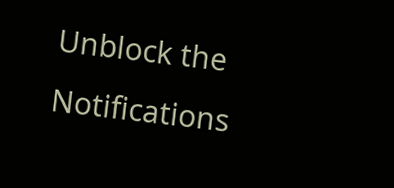Unblock the Notifications